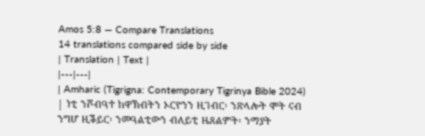Amos 5:8 — Compare Translations
14 translations compared side by side
| Translation | Text |
|---|---|
| Amharic (Tigrigna: Contemporary Tigrinya Bible 2024) | ነቲ ንሾብዓተ ከዋኽብትን ኦርዮንን ዚገብር፡ ንጽላሎት ሞት ናብ ንግሆ ዚቕይር፡ ንመዓልቲውን ብለይቲ ዜጸልምት፡ ንማያት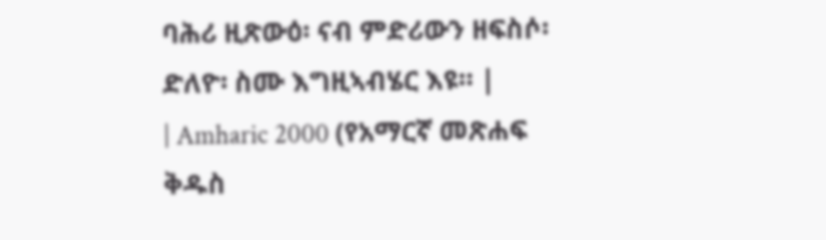ባሕሪ ዚጽውዕ፡ ናብ ምድሪውን ዘፍስሶ፡ ድለዮ፡ ስሙ እግዚኣብሄር እዩ። |
| Amharic 2000 (የአማርኛ መጽሐፍ ቅዱስ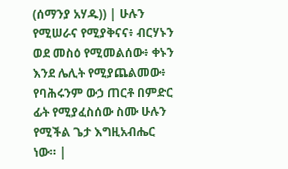(ሰማንያ አሃዱ)) | ሁሉን የሚሠራና የሚያቅናና፥ ብርሃኑን ወደ መስዕ የሚመልሰው፥ ቀኑን እንደ ሌሊት የሚያጨልመው፥ የባሕሩንም ውኃ ጠርቶ በምድር ፊት የሚያፈስሰው ስሙ ሁሉን የሚችል ጌታ እግዚአብሔር ነው። |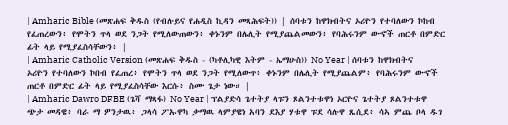| Amharic Bible (መጽሐፍ ቅዱስ (የብሉይና የሐዲስ ኪዳን መጻሕፍት)) | ሰባቱን ከዋክብትና ኦሪዮን የተባለውን ኮከብ የፈጠረውን፥ የሞትን ጥላ ወደ ንጋት የሚለውጠውን፥ ቀኑንም በሌሊት የሚያጨልመውን፥ የባሕሩንም ውኆች ጠርቶ በምድር ፊት ላይ የሚያፈስሳቸውን፥ |
| Amharic Catholic Version (መጽሐፍ ቅዱስ - (ካቶሊካዊ እትም - ኤማሁስ)) No Year | ሰባቱን ከዋክብትና ኦሪዮን የተባለውን ኮበብ የፈጠረ፥ የሞትን ጥላ ወደ ንጋት የሚለውጥ፥ ቀኑንም በሌሊት የሚያጨልም፥ የባሕሩንም ውኆች ጠርቶ በምድር ፊት ላይ የሚያፈስሳቸው እርሱ፥ ስሙ ጌታ ነው። |
| Amharic Dawro DFBE (ጌሻ ማጻፋ) No Year | ፕልያድሳ ጌተትያ ላፑን ጾልንተቱዋነ ኦርዮና ጌተትያ ጾልንተቱዋ ጭታ መዳዌ፥ ባራ ማ ዎንታዉ፥ ጋላሳ ፖኡዋካ ቃማዉ ላምያዌነ አባን ደእያ ሃቱዋ ፑደ ሳሉዋ ጼሲደ፥ ሳኣ ምጨ ቦላ ዱገ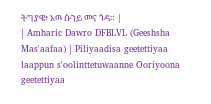ትግያዌ፥ አዉ ሱንይ መና ጎዳ። |
| Amharic Dawro DFBLVL (Geeshsha Mas'aafaa) | Piliyaadisa geetettiyaa laappun s'oolinttetuwaanne Ooriyoona geetettiyaa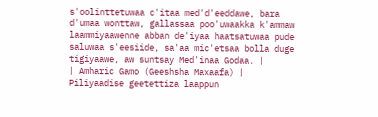s'oolinttetuwaa c'itaa med'd'eeddawe, bara d'umaa wonttaw, gallassaa poo'uwaakka k'ammaw laammiyaawenne abban de'iyaa haatsatuwaa pude saluwaa s'eesiide, sa'aa mic'etsaa bolla duge tigiyaawe, aw suntsay Med'inaa Godaa. |
| Amharic Gamo (Geeshsha Maxaafa) | Piliyaadise geetettiza laappun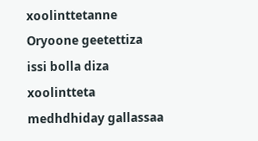xoolinttetanne Oryoone geetettiza issi bolla diza xoolintteta medhdhiday gallassaa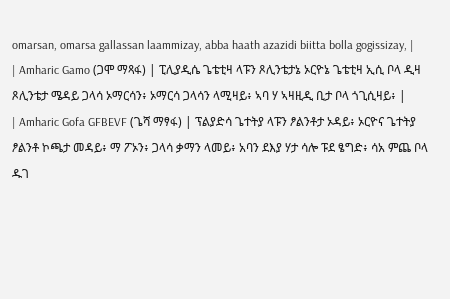omarsan, omarsa gallassan laammizay, abba haath azazidi biitta bolla gogissizay, |
| Amharic Gamo (ጋሞ ማጻፋ) | ፒሊያዲሴ ጌቴቲዛ ላፑን ጾሊንቴታኔ ኦርዮኔ ጌቴቲዛ ኢሲ ቦላ ዲዛ ጾሊንቴታ ሜዳይ ጋላሳ ኦማርሳን፥ ኦማርሳ ጋላሳን ላሚዛይ፥ ኣባ ሃ ኣዛዚዲ ቢታ ቦላ ጎጊሲዛይ፥ |
| Amharic Gofa GFBEVF (ጌሻ ማፃፋ) | ፕልያድሳ ጌተትያ ላፑን ፆልንቶታ ኦዳይ፥ ኦርዮና ጌተትያ ፆልንቶ ኮጫታ መዳይ፥ ማ ፖኦን፥ ጋላሳ ቃማን ላመይ፥ አባን ደእያ ሃታ ሳሎ ፑደ ፄግድ፥ ሳአ ምጨ ቦላ ዱገ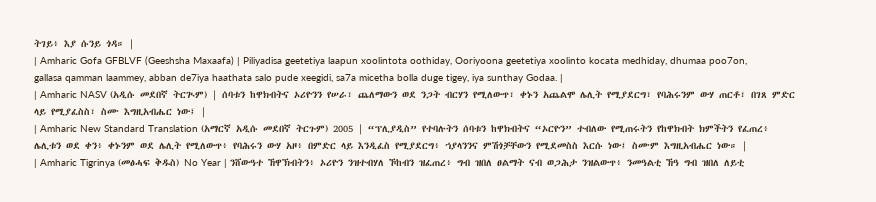ትገይ፥ እያ ሱንይ ጎዳ። |
| Amharic Gofa GFBLVF (Geeshsha Maxaafa) | Piliyadisa geetetiya laapun xoolintota oothiday, Ooriyoona geetetiya xoolinto kocata medhiday, dhumaa poo7on, gallasa qamman laammey, abban de7iya haathata salo pude xeegidi, sa7a micetha bolla duge tigey, iya sunthay Godaa. |
| Amharic NASV (አዲሱ መደበኛ ትርጒም) | ሰባቱን ከዋክብትና ኦሪዮንን የሠራ፣ ጨለማውን ወደ ንጋት ብርሃን የሚለውጥ፣ ቀኑን አጨልሞ ሌሊት የሚያደርግ፣ የባሕሩንም ውሃ ጠርቶ፣ በገጸ ምድር ላይ የሚያፈስስ፣ ስሙ እግዚአብሔር ነው፤ |
| Amharic New Standard Translation (አማርኛ አዲሱ መደበኛ ትርጉም) 2005 | “ፕሊያዲስ” የተባሉትን ሰባቱን ከዋክብትና “ኦርዮን” ተብለው የሚጠሩትን የከዋክብት ክምችትን የፈጠረ፥ ሌሊቱን ወደ ቀን፥ ቀኑንም ወደ ሌሊት የሚለውጥ፥ የባሕሩን ውሃ አዞ፥ በምድር ላይ እንዲፈስ የሚያደርግ፥ ኀያላንንና ምሽጎቻቸውን የሚደመስስ እርሱ ነው፤ ስሙም እግዚአብሔር ነው። |
| Amharic Tigrinya (መፅሓፍ ቅዱስ) No Year | ንሸውዓተ ኸዋኽብትን፥ ኦሪዮን ንዝተብሃለ ኾከብን ዝፈጠረ፥ ግብ ዝበለ ፀልማት ናብ ወጋሕታ ንዝልውጥ፥ ንመዓልቲ ኸዓ ግብ ዝበለ ለይቲ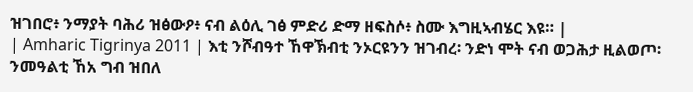ዝገበሮ፥ ንማያት ባሕሪ ዝፅውዖ፥ ናብ ልዕሊ ገፅ ምድሪ ድማ ዘፍስሶ፥ ስሙ እግዚኣብሄር እዩ። |
| Amharic Tigrinya 2011 | እቲ ንሾብዓተ ኸዋኽብቲ ንኦርዩንን ዝገብረ፡ ንድነ ሞት ናብ ወጋሕታ ዚልወጦ፡ ንመዓልቲ ኸአ ግብ ዝበለ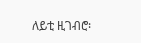ለይቲ ዚገብሮ፡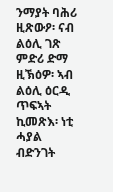ንማያት ባሕሪ ዚጽውዖ፡ ናብ ልዕሊ ገጽ ምድሪ ድማ ዚኽዕዎ፡ ኣብ ልዕሊ ዕርዲ ጥፍኣት ኪመጽእ፡ ነቲ ሓያል ብድንገት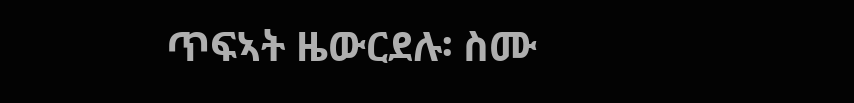ጥፍኣት ዜውርደሉ፡ ስሙ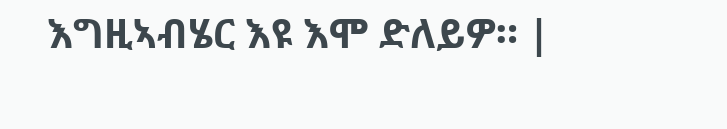እግዚኣብሄር እዩ እሞ ድለይዎ። |